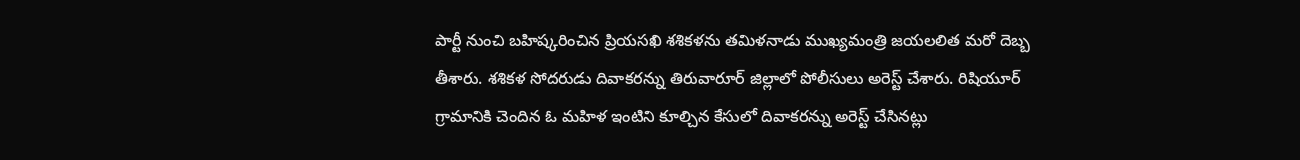పార్టీ నుంచి బహిష్కరించిన ప్రియసఖి శశికళను తమిళనాడు ముఖ్యమంత్రి జయలలిత మరో దెబ్బ తీశారు. శశికళ సోదరుడు దివాకరన్ను తిరువారూర్ జిల్లాలో పోలీసులు అరెస్ట్ చేశారు. రిషియూర్ గ్రామానికి చెందిన ఓ మహిళ ఇంటిని కూల్చిన కేసులో దివాకరన్ను అరెస్ట్ చేసినట్లు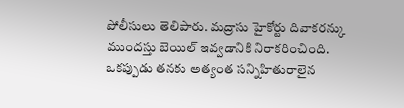పోలీసులు తెలిపారు. మద్రాసు హైకోర్టు దివాకరన్కు ముందస్తు బెయిల్ ఇవ్వడానికి నిరాకరించింది.
ఒకప్పుడు తనకు అత్యంత సన్నిహితురాలైన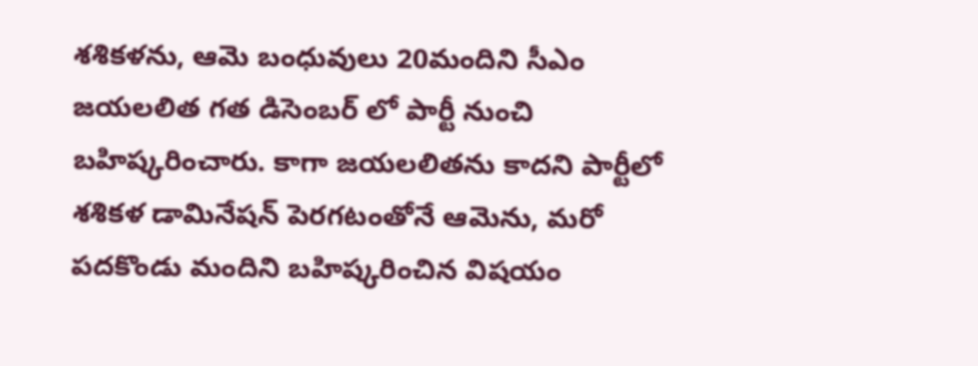శశికళను, ఆమె బంధువులు 20మందిని సీఎం జయలలిత గత డిసెంబర్ లో పార్టీ నుంచి బహిష్కరించారు. కాగా జయలలితను కాదని పార్టీలో శశికళ డామినేషన్ పెరగటంతోనే ఆమెను, మరో పదకొండు మందిని బహిష్కరించిన విషయం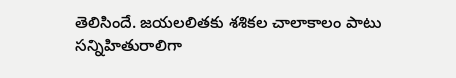తెలిసిందే. జయలలితకు శశికల చాలాకాలం పాటు సన్నిహితురాలిగా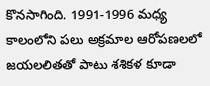కొనసాగింది. 1991-1996 మధ్య కాలంలోని పలు అక్రమాల ఆరోపణలలో జయలలితతో పాటు శశికళ కూడా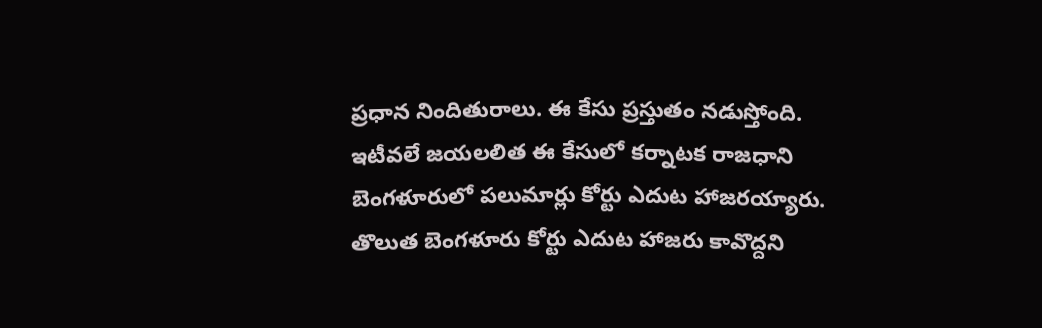ప్రధాన నిందితురాలు. ఈ కేసు ప్రస్తుతం నడుస్తోంది. ఇటీవలే జయలలిత ఈ కేసులో కర్నాటక రాజధాని బెంగళూరులో పలుమార్లు కోర్టు ఎదుట హాజరయ్యారు. తొలుత బెంగళూరు కోర్టు ఎదుట హాజరు కావొద్దని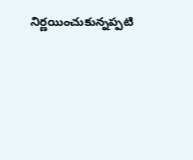నిర్ణయించుకున్నప్పటి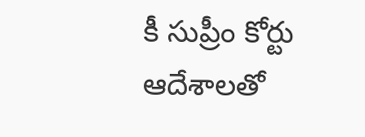కీ సుప్రీం కోర్టు ఆదేశాలతో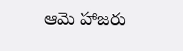ఆమె హాజరు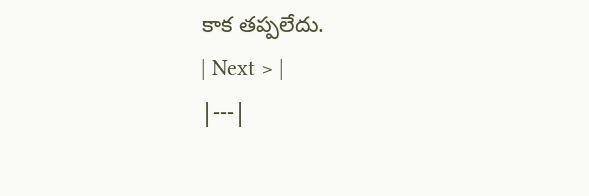కాక తప్పలేదు.
| Next > |
|---|